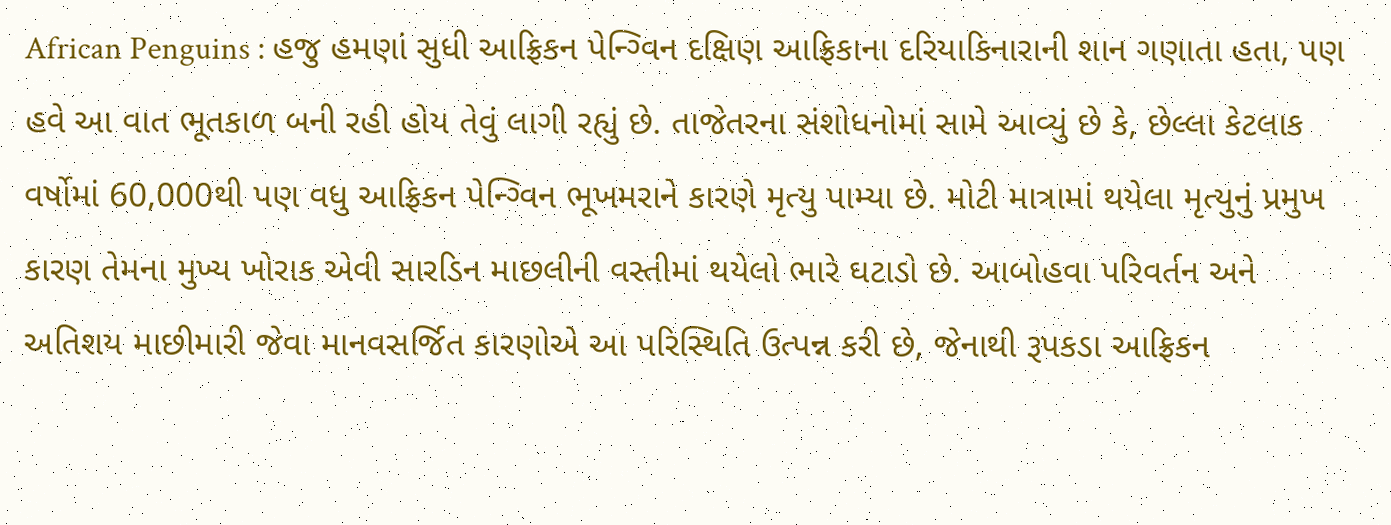African Penguins : હજુ હમણાં સુધી આફ્રિકન પેન્ગ્વિન દક્ષિણ આફ્રિકાના દરિયાકિનારાની શાન ગણાતા હતા, પણ હવે આ વાત ભૂતકાળ બની રહી હોય તેવું લાગી રહ્યું છે. તાજેતરના સંશોધનોમાં સામે આવ્યું છે કે, છેલ્લા કેટલાક વર્ષોમાં 60,000થી પણ વધુ આફ્રિકન પેન્ગ્વિન ભૂખમરાને કારણે મૃત્યુ પામ્યા છે. મોટી માત્રામાં થયેલા મૃત્યુનું પ્રમુખ કારણ તેમના મુખ્ય ખોરાક એવી સારડિન માછલીની વસ્તીમાં થયેલો ભારે ઘટાડો છે. આબોહવા પરિવર્તન અને અતિશય માછીમારી જેવા માનવસર્જિત કારણોએ આ પરિસ્થિતિ ઉત્પન્ન કરી છે, જેનાથી રૂપકડા આફ્રિકન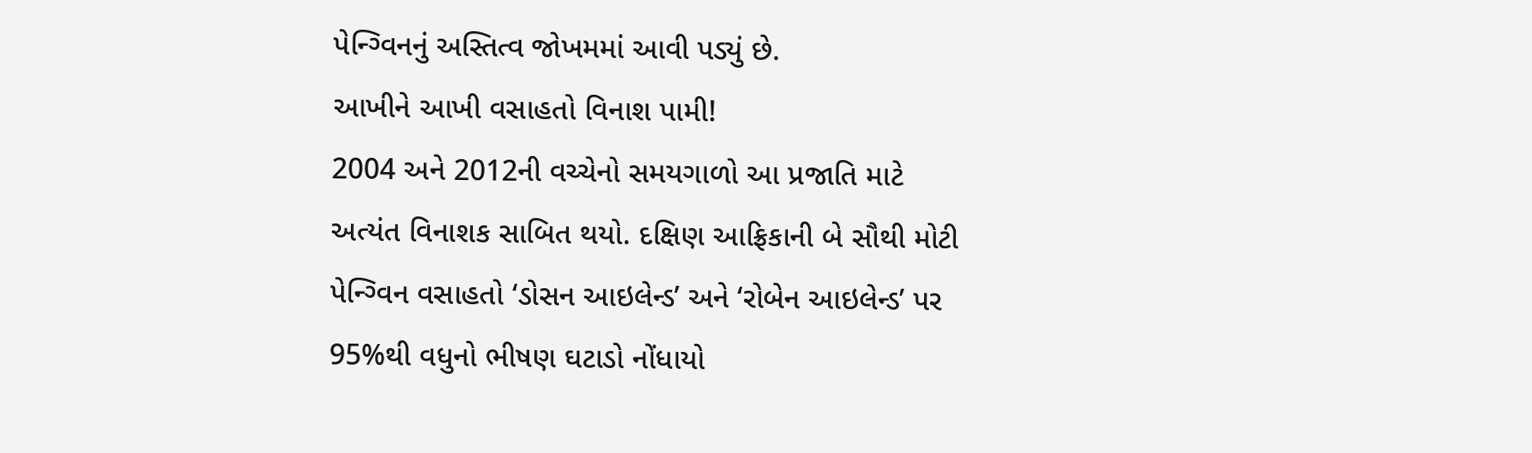પેન્ગ્વિનનું અસ્તિત્વ જોખમમાં આવી પડ્યું છે.
આખીને આખી વસાહતો વિનાશ પામી!
2004 અને 2012ની વચ્ચેનો સમયગાળો આ પ્રજાતિ માટે અત્યંત વિનાશક સાબિત થયો. દક્ષિણ આફ્રિકાની બે સૌથી મોટી પેન્ગ્વિન વસાહતો ‘ડોસન આઇલેન્ડ’ અને ‘રોબેન આઇલેન્ડ’ પર 95%થી વધુનો ભીષણ ઘટાડો નોંધાયો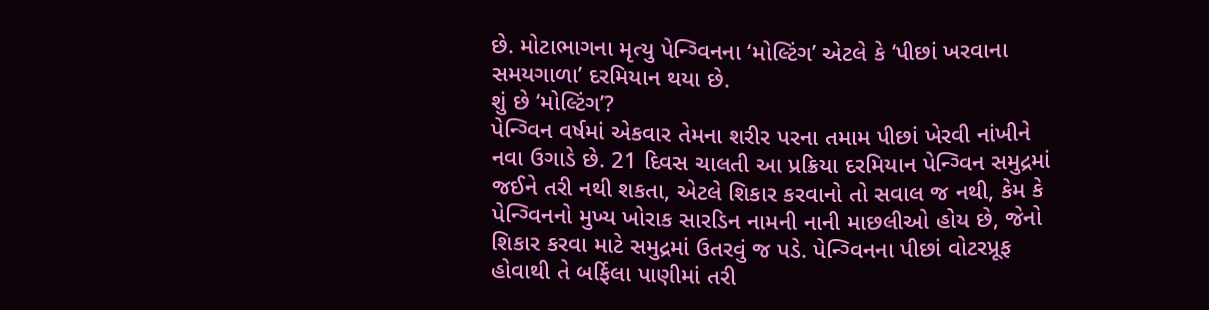છે. મોટાભાગના મૃત્યુ પેન્ગ્વિનના ‘મોલ્ટિંગ’ એટલે કે ‘પીછાં ખરવાના સમયગાળા’ દરમિયાન થયા છે.
શું છે ‘મોલ્ટિંગ’?
પેન્ગ્વિન વર્ષમાં એકવાર તેમના શરીર પરના તમામ પીછાં ખેરવી નાંખીને નવા ઉગાડે છે. 21 દિવસ ચાલતી આ પ્રક્રિયા દરમિયાન પેન્ગ્વિન સમુદ્રમાં જઈને તરી નથી શકતા, એટલે શિકાર કરવાનો તો સવાલ જ નથી, કેમ કે પેન્ગ્વિનનો મુખ્ય ખોરાક સારડિન નામની નાની માછલીઓ હોય છે, જેનો શિકાર કરવા માટે સમુદ્રમાં ઉતરવું જ પડે. પેન્ગ્વિનના પીછાં વોટરપ્રૂફ હોવાથી તે બર્ફિલા પાણીમાં તરી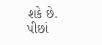શકે છે. પીછાં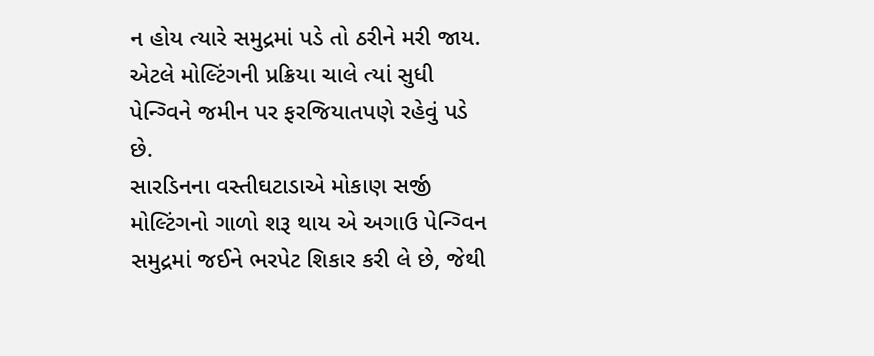ન હોય ત્યારે સમુદ્રમાં પડે તો ઠરીને મરી જાય. એટલે મોલ્ટિંગની પ્રક્રિયા ચાલે ત્યાં સુધી પેન્ગ્વિને જમીન પર ફરજિયાતપણે રહેવું પડે છે.
સારડિનના વસ્તીઘટાડાએ મોકાણ સર્જી
મોલ્ટિંગનો ગાળો શરૂ થાય એ અગાઉ પેન્ગ્વિન સમુદ્રમાં જઈને ભરપેટ શિકાર કરી લે છે, જેથી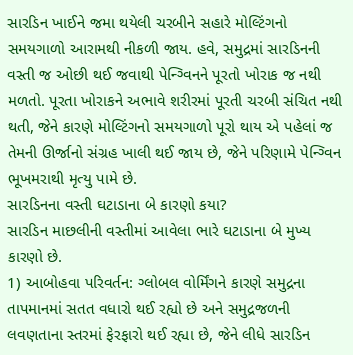સારડિન ખાઈને જમા થયેલી ચરબીને સહારે મોલ્ટિંગનો સમયગાળો આરામથી નીકળી જાય. હવે, સમુદ્રમાં સારડિનની વસ્તી જ ઓછી થઈ જવાથી પેન્ગ્વિનને પૂરતો ખોરાક જ નથી મળતો. પૂરતા ખોરાકને અભાવે શરીરમાં પૂરતી ચરબી સંચિત નથી થતી, જેને કારણે મોલ્ટિંગનો સમયગાળો પૂરો થાય એ પહેલાં જ તેમની ઊર્જાનો સંગ્રહ ખાલી થઈ જાય છે, જેને પરિણામે પેન્ગ્વિન ભૂખમરાથી મૃત્યુ પામે છે.
સારડિનના વસ્તી ઘટાડાના બે કારણો કયા?
સારડિન માછલીની વસ્તીમાં આવેલા ભારે ઘટાડાના બે મુખ્ય કારણો છે.
1) આબોહવા પરિવર્તન: ગ્લોબલ વોર્મિંગને કારણે સમુદ્રના તાપમાનમાં સતત વધારો થઈ રહ્યો છે અને સમુદ્રજળની લવણતાના સ્તરમાં ફેરફારો થઈ રહ્યા છે, જેને લીધે સારડિન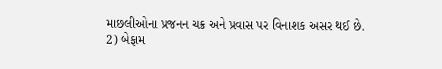માછલીઓના પ્રજનન ચક્ર અને પ્રવાસ પર વિનાશક અસર થઈ છે.
2) બેફામ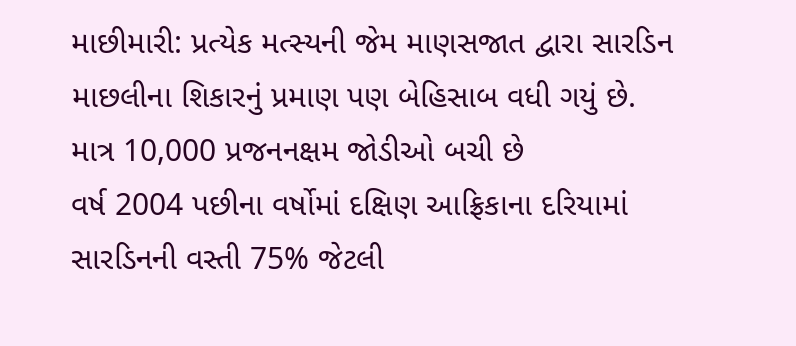માછીમારી: પ્રત્યેક મત્સ્યની જેમ માણસજાત દ્વારા સારડિન માછલીના શિકારનું પ્રમાણ પણ બેહિસાબ વધી ગયું છે.
માત્ર 10,000 પ્રજનનક્ષમ જોડીઓ બચી છે
વર્ષ 2004 પછીના વર્ષોમાં દક્ષિણ આફ્રિકાના દરિયામાં સારડિનની વસ્તી 75% જેટલી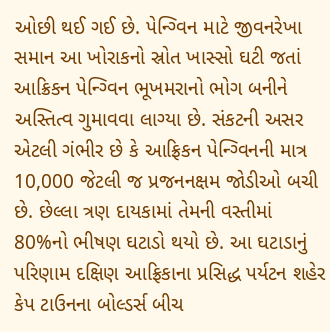ઓછી થઈ ગઈ છે. પેન્ગ્વિન માટે જીવનરેખા સમાન આ ખોરાકનો સ્રોત ખાસ્સો ઘટી જતાં આક્રિકન પેન્ગ્વિન ભૂખમરાનો ભોગ બનીને અસ્તિત્વ ગુમાવવા લાગ્યા છે. સંકટની અસર એટલી ગંભીર છે કે આફ્રિકન પેન્ગ્વિનની માત્ર 10,000 જેટલી જ પ્રજનનક્ષમ જોડીઓ બચી છે. છેલ્લા ત્રણ દાયકામાં તેમની વસ્તીમાં 80%નો ભીષણ ઘટાડો થયો છે. આ ઘટાડાનું પરિણામ દક્ષિણ આફ્રિકાના પ્રસિદ્ધ પર્યટન શહેર કેપ ટાઉનના બોલ્ડર્સ બીચ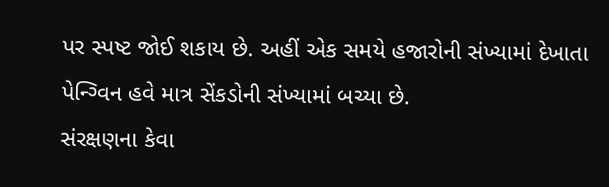પર સ્પષ્ટ જોઈ શકાય છે. અહીં એક સમયે હજારોની સંખ્યામાં દેખાતા પેન્ગ્વિન હવે માત્ર સેંકડોની સંખ્યામાં બચ્યા છે.
સંરક્ષણના કેવા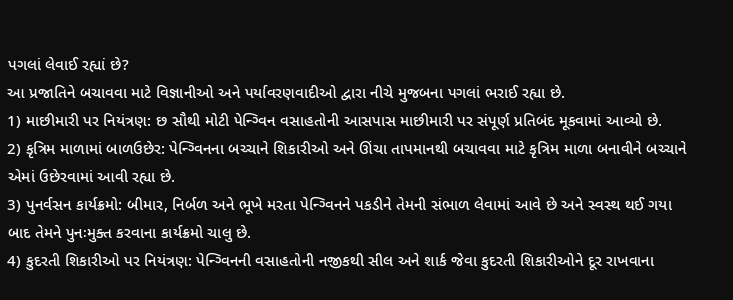પગલાં લેવાઈ રહ્યાં છે?
આ પ્રજાતિને બચાવવા માટે વિજ્ઞાનીઓ અને પર્યાવરણવાદીઓ દ્વારા નીચે મુજબના પગલાં ભરાઈ રહ્યા છે.
1) માછીમારી પર નિયંત્રણ: છ સૌથી મોટી પેન્ગ્વિન વસાહતોની આસપાસ માછીમારી પર સંપૂર્ણ પ્રતિબંદ મૂકવામાં આવ્યો છે.
2) કૃત્રિમ માળામાં બાળઉછેર: પેન્ગ્વિનના બચ્ચાને શિકારીઓ અને ઊંચા તાપમાનથી બચાવવા માટે કૃત્રિમ માળા બનાવીને બચ્ચાને એમાં ઉછેરવામાં આવી રહ્યા છે.
3) પુનર્વસન કાર્યક્રમો: બીમાર, નિર્બળ અને ભૂખે મરતા પેન્ગ્વિનને પકડીને તેમની સંભાળ લેવામાં આવે છે અને સ્વસ્થ થઈ ગયા બાદ તેમને પુનઃમુક્ત કરવાના કાર્યક્રમો ચાલુ છે.
4) કુદરતી શિકારીઓ પર નિયંત્રણ: પેન્ગ્વિનની વસાહતોની નજીકથી સીલ અને શાર્ક જેવા કુદરતી શિકારીઓને દૂર રાખવાના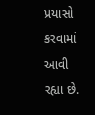પ્રયાસો કરવામાં આવી રહ્યા છે.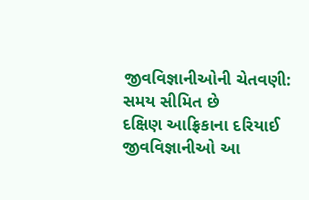જીવવિજ્ઞાનીઓની ચેતવણી: સમય સીમિત છે
દક્ષિણ આફ્રિકાના દરિયાઈ જીવવિજ્ઞાનીઓ આ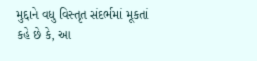મુદ્દાને વધુ વિસ્તૃત સંદર્ભમાં મૂકતાં કહે છે કે, આ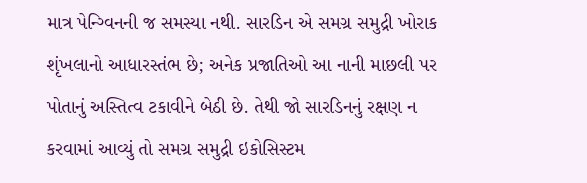માત્ર પેન્ગ્વિનની જ સમસ્યા નથી. સારડિન એ સમગ્ર સમુદ્રી ખોરાક શૃંખલાનો આધારસ્તંભ છે; અનેક પ્રજાતિઓ આ નાની માછલી પર પોતાનું અસ્તિત્વ ટકાવીને બેઠી છે. તેથી જો સારડિનનું રક્ષણ ન કરવામાં આવ્યું તો સમગ્ર સમુદ્રી ઇકોસિસ્ટમ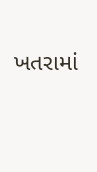ખતરામાં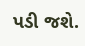પડી જશે.